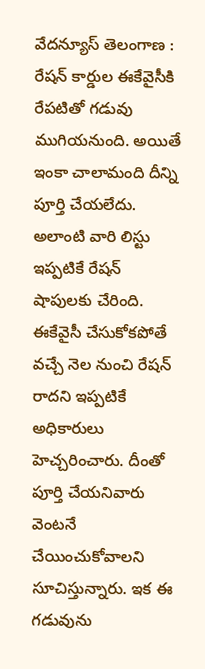వేదన్యూస్ తెలంగాణ :
రేషన్ కార్డుల ఈకేవైసీకి రేపటితో గడువు ముగియనుంది. అయితే ఇంకా చాలామంది దీన్ని పూర్తి చేయలేదు. అలాంటి వారి లిస్టు ఇప్పటికే రేషన్ షాపులకు చేరింది. ఈకేవైసీ చేసుకోకపోతే వచ్చే నెల నుంచి రేషన్ రాదని ఇప్పటికే అధికారులు హెచ్చరించారు. దీంతో పూర్తి చేయనివారు వెంటనే చేయించుకోవాలని సూచిస్తున్నారు. ఇక ఈ గడువును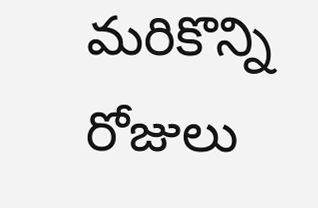మరికొన్ని రోజులు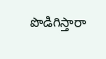పొడిగిస్తారా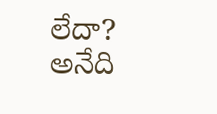లేదా? అనేది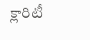క్లారిటీ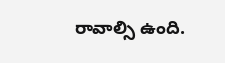రావాల్సి ఉంది.